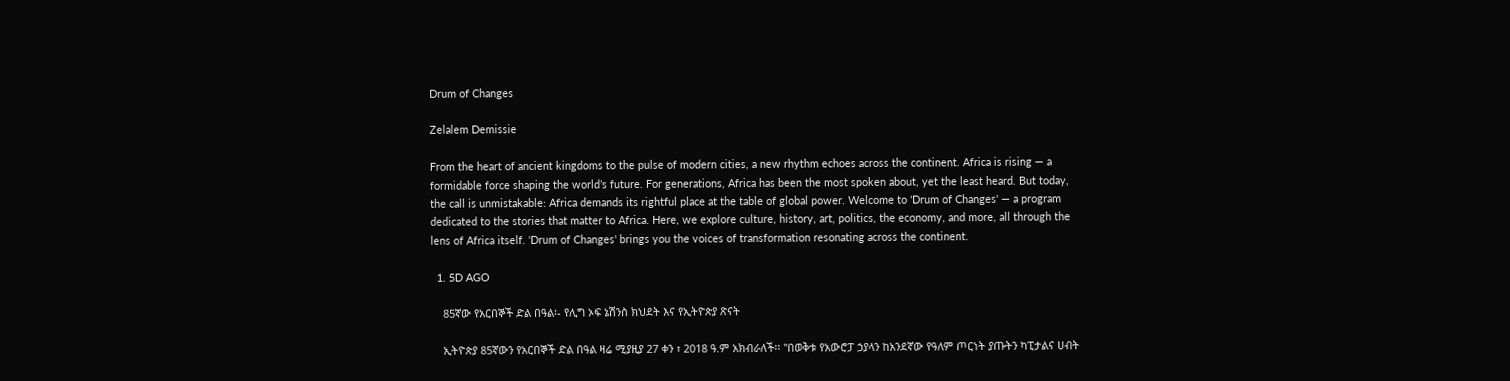Drum of Changes

Zelalem Demissie

From the heart of ancient kingdoms to the pulse of modern cities, a new rhythm echoes across the continent. Africa is rising — a formidable force shaping the world’s future. For generations, Africa has been the most spoken about, yet the least heard. But today, the call is unmistakable: Africa demands its rightful place at the table of global power. Welcome to 'Drum of Changes' — a program dedicated to the stories that matter to Africa. Here, we explore culture, history, art, politics, the economy, and more, all through the lens of Africa itself. 'Drum of Changes' brings you the voices of transformation resonating across the continent.

  1. 5D AGO

    85ኛው የአርበኞች ድል በዓል፡- የሊግ ኦፍ ኔሽንስ ክህደት እና የኢትዮጵያ ጽናት

    ኢትዮጵያ 85ኛውን የአርበኞች ድል በዓል ዛሬ ሚያዚያ 27 ቀን ፣ 2018 ዓ.ም አክብራለች፡፡ ''በወቅቱ የአውሮፓ ኃያላን ከአንደኛው የዓለም ጦርነት ያጡትን ካፒታልና ሀብት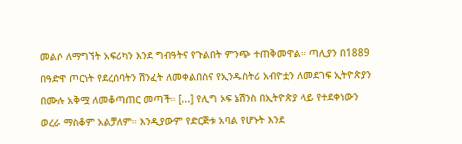መልሶ ለማግኘት አፍሪካን እንደ ግብዓትና የጉልበት ምንጭ ተጠቅመዋል። ጣሊያን በ1889 በዓድዋ ጦርነት የደረሰባትን ሽንፈት ለመቀልበስና የኢንዱስትሪ አብዮቷን ለመደገፍ ኢትዮጵያን በሙሉ አቅሟ ለመቆጣጠር መጣች። [...] የሊግ ኦፍ ኔሽንስ በኢትዮጵያ ላይ የተደቀነውን ወረራ ማስቆም አልቻለም። እንዲያውም የድርጅቱ አባል የሆኑት እንደ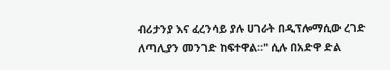ብሪታንያ እና ፈረንሳይ ያሉ ሀገራት በዲፕሎማሲው ረገድ ለጣሊያን መንገድ ከፍተዋል።" ሲሉ በአድዋ ድል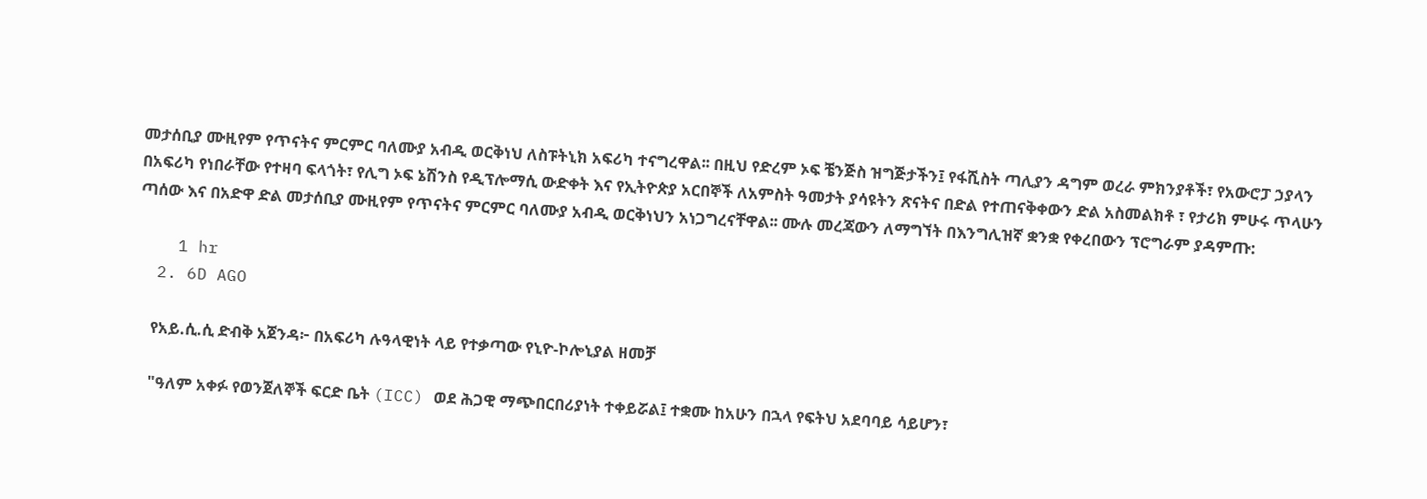መታሰቢያ ሙዚየም የጥናትና ምርምር ባለሙያ አብዲ ወርቅነህ ለስፑትኒክ አፍሪካ ተናግረዋል፡፡ በዚህ የድረም ኦፍ ቼንጅስ ዝግጅታችን፤ የፋሺስት ጣሊያን ዳግም ወረራ ምክንያቶች፣ የአውሮፓ ኃያላን በአፍሪካ የነበራቸው የተዛባ ፍላጎት፣ የሊግ ኦፍ ኔሽንስ የዲፕሎማሲ ውድቀት እና የኢትዮጵያ አርበኞች ለአምስት ዓመታት ያሳዩትን ጽናትና በድል የተጠናቅቀውን ድል አስመልክቶ ፣ የታሪክ ምሁሩ ጥላሁን ጣሰው እና በአድዋ ድል መታሰቢያ ሙዚየም የጥናትና ምርምር ባለሙያ አብዲ ወርቅነህን አነጋግረናቸዋል፡፡ ሙሉ መረጃውን ለማግኘት በእንግሊዝኛ ቋንቋ የቀረበውን ፕሮግራም ያዳምጡ:

    1 hr
  2. 6D AGO

    የአይ.ሲ.ሲ ድብቅ አጀንዳ፦ በአፍሪካ ሉዓላዊነት ላይ የተቃጣው የኒዮ-ኮሎኒያል ዘመቻ

    "ዓለም አቀፉ የወንጀለኞች ፍርድ ቤት (ICC) ወደ ሕጋዊ ማጭበርበሪያነት ተቀይሯል፤ ተቋሙ ከአሁን በኋላ የፍትህ አደባባይ ሳይሆን፣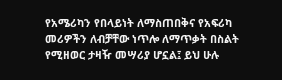የአሜሪካን የበላይነት ለማስጠበቅና የአፍሪካ መሪዎችን ለብቻቸው ነጥሎ ለማጥቃት በስልት የሚዘወር ታዛዥ መሣሪያ ሆኗል፤ ይህ ሁሉ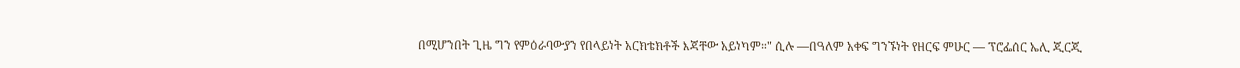በሚሆንበት ጊዜ ግን የምዕራባውያን የበላይነት አርክቴክቶች እጃቸው አይነካም።" ሲሉ —በዓለም አቀፍ ግንኙነት የዘርፍ ምሁር — ፕሮፌሰር ኤሊ ጂርጂ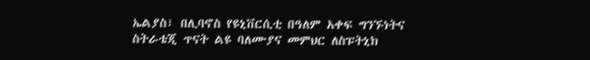ኤልያስ፣ በሊባኖስ የዩኒቨርሲቲ በዓለም አቀፍ ግንኙነትና ስትራቴጂ ጥናት ልዩ ባለሙያና መምህር ለስፑትኒክ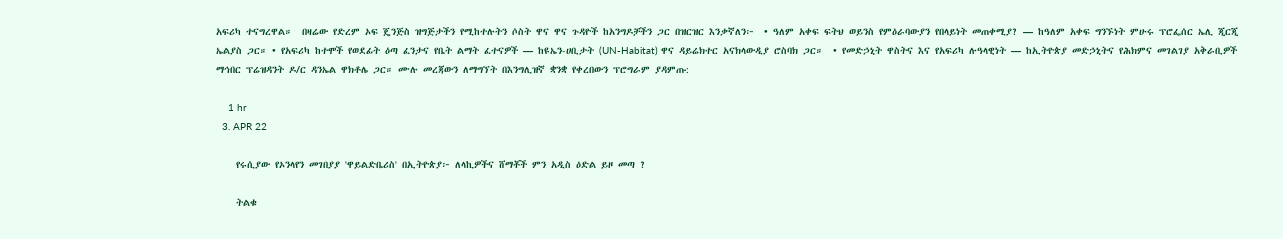አፍሪካ ተናግረዋል።  በዛሬው የድረም ኦፍ ጄንጅስ ዝግጅታችን የሚከተሉትን ሶስት ዋና ዋና ጉዳዮች ከአንግዶቻችን ጋር በዝርዝር እንቃኛለን፦  • ዓለም አቀፍ ፍትህ ወይንስ የምዕራባውያን የበላይነት መጠቀሚያ? — ከዓለም አቀፍ ግንኙነት ምሁሩ ፕሮፌሰር ኤሊ ጂርጂ ኤልያስ ጋር። • የአፍሪካ ከተሞች የወደፊት ዕጣ ፈንታና የቤት ልማት ፈተናዎች — ከዩኤን-ሀቢታት (UN-Habitat) ዋና ዳይሬክተር አናክላውዲያ ሮስባክ ጋር።  • የመድኃኒት ዋስትና እና የአፍሪካ ሉዓላዊነት — ከኢትዮጵያ መድኃኒትና የሕክምና መገልገያ አቅራቢዎች ማኅበር ፕሬዝዳንት ዶ/ር ዳንኤል ዋክቶሌ ጋር። ሙሉ መረጃውን ለማግኘት በእንግሊዝኛ ቋንቋ የቀረበውን ፕሮግራም ያዳምጡ:

    1 hr
  3. APR 22

    የሩሲያው የኦንላየን መገበያያ 'ዋይልድቤሪስ' በኢትዮጵያ፦ ለላኪዎችና ሸማቾች ምን አዲስ ዕድል ይዞ መጣ ?

    ትልቁ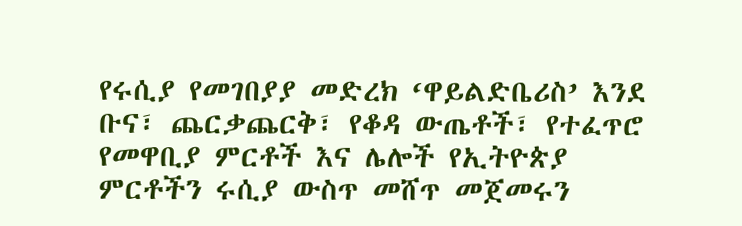የሩሲያ የመገበያያ መድረክ ‘ዋይልድቤሪስ’ እንደ ቡና፣ ጨርቃጨርቅ፣ የቆዳ ውጤቶች፣ የተፈጥሮ የመዋቢያ ምርቶች እና ሌሎች የኢትዮጵያ ምርቶችን ሩሲያ ውስጥ መሸጥ መጀመሩን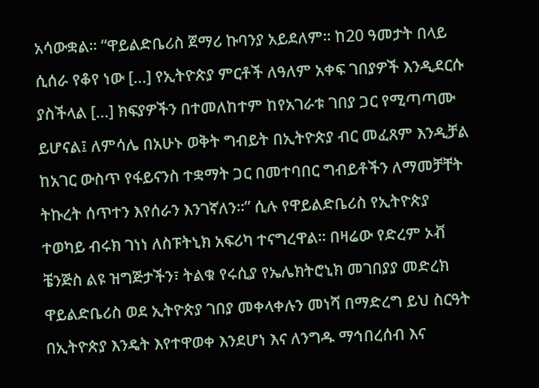አሳውቋል። “ዋይልድቤሪስ ጀማሪ ኩባንያ አይደለም። ከ20 ዓመታት በላይ ሲሰራ የቆየ ነው […] የኢትዮጵያ ምርቶች ለዓለም አቀፍ ገበያዎች እንዲደርሱ ያስችላል […] ክፍያዎችን በተመለከተም ከየአገራቱ ገበያ ጋር የሚጣጣሙ ይሆናል፤ ለምሳሌ በአሁኑ ወቅት ግብይት በኢትዮጵያ ብር መፈጸም እንዲቻል ከአገር ውስጥ የፋይናንስ ተቋማት ጋር በመተባበር ግብይቶችን ለማመቻቸት ትኩረት ሰጥተን እየሰራን እንገኛለን።” ሲሉ የዋይልድቤሪስ የኢትዮጵያ ተወካይ ብሩክ ገነነ ለስፑትኒክ አፍሪካ ተናግረዋል። በዛሬው የድረም ኦቭ ቼንጅስ ልዩ ዝግጅታችን፣ ትልቁ የሩሲያ የኤሌክትሮኒክ መገበያያ መድረክ ዋይልድቤሪስ ወደ ኢትዮጵያ ገበያ መቀላቀሉን መነሻ በማድረግ ይህ ስርዓት በኢትዮጵያ እንዴት እየተዋወቀ እንደሆነ እና ለንግዱ ማኅበረሰብ እና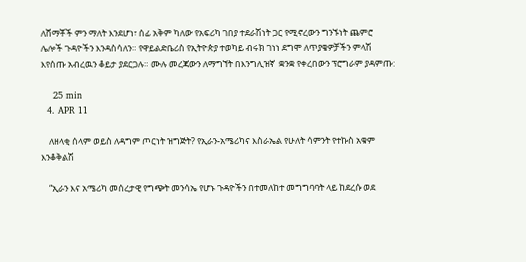ለሸማቾች ምን ማለት እንደሆነ፣ ሰፊ አቅም ካለው የአፍሪካ ገበያ ተደራሽነት ጋር የሚኖረውን ግንኙነት ጨምሮ ሌሎች ጉዳዮችን እንዳስሳለን። የዋይልድቤሪስ የኢትዮጵያ ተወካይ ብሩክ ገነነ ደግሞ ለጥያቄዎቻችን ምላሽ እየሰጡ አብረዉን ቆይታ ያደርጋሉ። ሙሉ መረጃውን ለማግኘት በእንግሊዝኛ  ቋንቋ የቀረበውን ፕሮግራም ያዳምጡ:

    25 min
  4. APR 11

    ለዘላቂ ሰላም ወይስ ለዳግም ጦርነት ዝግጅት? የኢራን-አሜሪካና እስራኤል የሁለት ሳምንት የተኩስ አቁም እንቆቅልሽ

    “ኢራን እና አሜሪካ መሰረታዊ የግጭት መንሳኤ የሆኑ ጉዳዮችን በተመለከተ መግግባባት ላይ ከደረሱ ወደ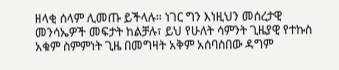ዘላቂ ሰላም ሊመጡ ይችላሉ። ነገር ግን እነዚህን መሰረታዊ መንሳኤዎች መፍታት ከልቻሉ፣ ይህ የሁለት ሳምንት ጊዜያዊ የተኩስ አቁም ስምምነት ጊዜ በመግዛት አቅም አሰባስበው ዳግም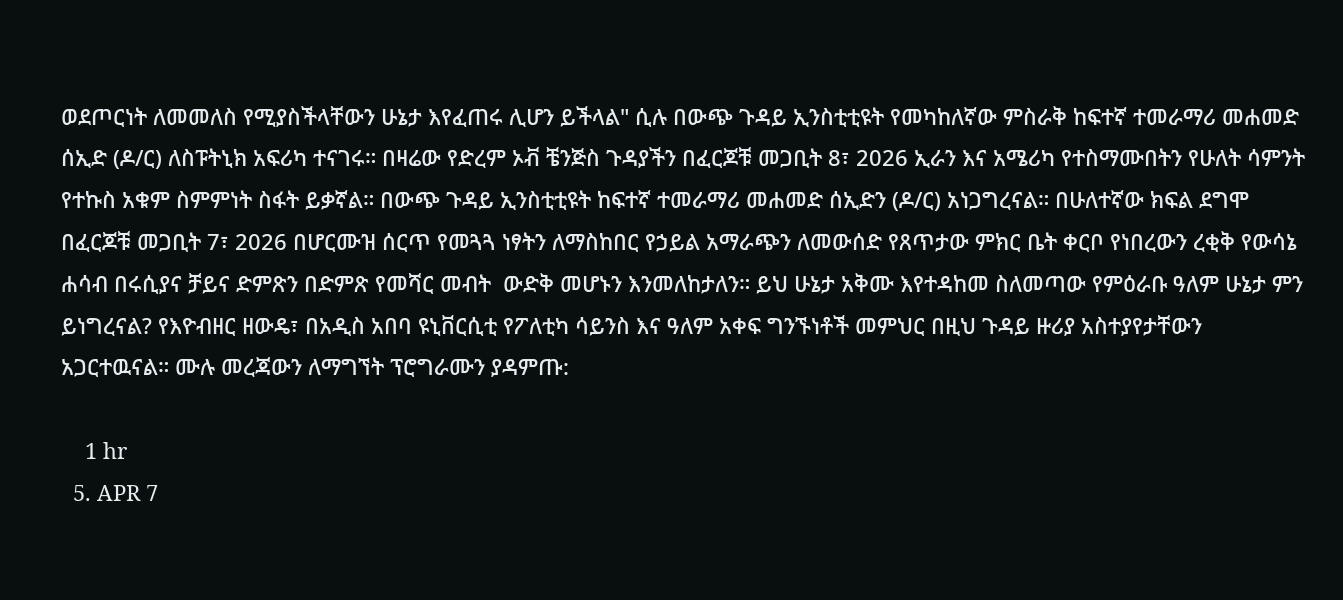ወደጦርነት ለመመለስ የሚያስችላቸውን ሁኔታ እየፈጠሩ ሊሆን ይችላል" ሲሉ በውጭ ጉዳይ ኢንስቲቲዩት የመካከለኛው ምስራቅ ከፍተኛ ተመራማሪ መሐመድ ሰኢድ (ዶ/ር) ለስፑትኒክ አፍሪካ ተናገሩ። በዛሬው የድረም ኦቭ ቼንጅስ ጉዳያችን በፈርጆቹ መጋቢት 8፣ 2026 ኢራን እና አሜሪካ የተስማሙበትን የሁለት ሳምንት የተኩስ አቁም ስምምነት ስፋት ይቃኛል። በውጭ ጉዳይ ኢንስቲቲዩት ከፍተኛ ተመራማሪ መሐመድ ሰኢድን (ዶ/ር) አነጋግረናል። በሁለተኛው ክፍል ደግሞ በፈርጆቹ መጋቢት 7፣ 2026 በሆርሙዝ ሰርጥ የመጓጓ ነፃትን ለማስከበር የኃይል አማራጭን ለመውሰድ የጸጥታው ምክር ቤት ቀርቦ የነበረውን ረቂቅ የውሳኔ ሐሳብ በሩሲያና ቻይና ድምጽን በድምጽ የመሻር መብት  ውድቅ መሆኑን እንመለከታለን። ይህ ሁኔታ አቅሙ እየተዳከመ ስለመጣው የምዕራቡ ዓለም ሁኔታ ምን ይነግረናል? የእዮብዘር ዘውዴ፣ በአዲስ አበባ ዩኒቨርሲቲ የፖለቲካ ሳይንስ እና ዓለም አቀፍ ግንኙነቶች መምህር በዚህ ጉዳይ ዙሪያ አስተያየታቸውን አጋርተዉናል። ሙሉ መረጃውን ለማግኘት ፕሮግራሙን ያዳምጡ:

    1 hr
  5. APR 7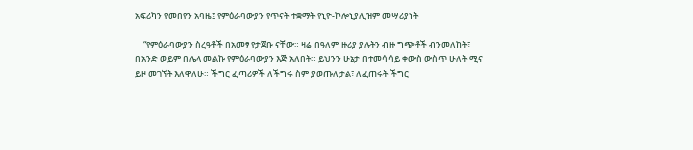አፍሪካን የመበየን አባዜ፤ የምዕራባውያን የጥናት ተቋማት የኒዮ-ኮሎኒያሊዝም መሣሪያነት

    “የምዕራባውያን ስረዓቶች በአመፃ የታጀቡ ናቸው። ዛሬ በዓለም ዙሪያ ያሉትን ብዙ ግጭቶች ብንመለከት፣ በአንድ ወይም በሌላ መልኩ የምዕራባውያን እጅ አለበት። ይህንን ሁኔታ በተመሳሳይ ቀውስ ውስጥ ሁለት ሚና ይዞ መገኘት እለዋለሁ። ችግር ፈጣሪዎች ለችግሩ ስም ያወጡለታል፣ ለፈጠሩት ችግር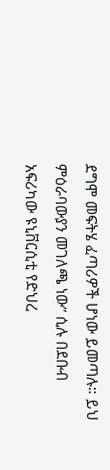ደግሞ መፍትሄ ፈጣሪዎች ሆነው ይመጣሉ። ይህ ምዕራባውያን መገለጫ ነው” ሲሉ በደቡብ አፍሪካው ዩኒቨርሲቲ የድህረ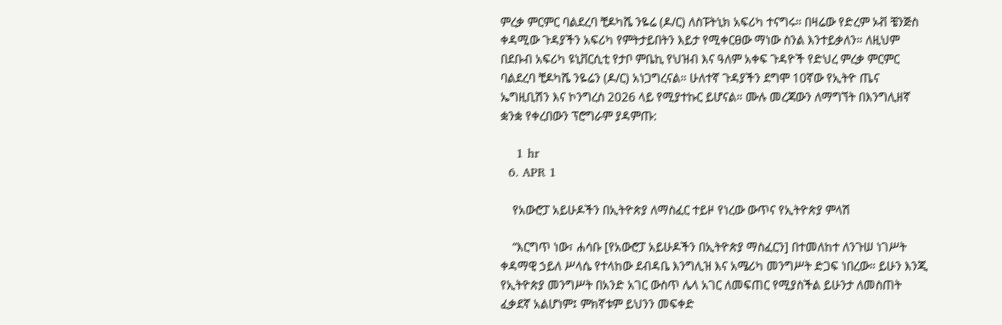ምረቃ ምርምር ባልደረባ ቺዶካሼ ንዬሬ (ዶ/ር) ለስፑትኒክ አፍሪካ ተናግሩ። በዛሬው የድረም ኦቭ ቼንጅስ ቀዳሚው ጉዳያችን አፍሪካ የምትታይበትን እይታ የሚቀርፀው ማነው ስንል እንተይቃለን። ለዚህም በደቡብ አፍሪካ ዩኒቨርሲቲ የታቦ ምቤኪ የህዝብ እና ዓለም አቀፍ ጉዳዮች የድህረ ምረቃ ምርምር ባልደረባ ቺዶካሼ ንዬሬን (ዶ/ር) አነጋግረናል። ሁለተኛ ጉዳያችን ደግሞ 10ኛው የኢትዮ ጤና ኤግዚቢሽን እና ኮንግረስ 2026 ላይ የሚያተኩር ይሆናል። ሙሉ መረጃውን ለማግኘት በእንግሊዘኛ ቋንቋ የቀረበውን ፕሮግራም ያዳምጡ:

    1 hr
  6. APR 1

    የአውሮፓ አይሁዶችን በኢትዮጵያ ለማስፈር ተይዞ የነረው ውጥና የኢትዮጵያ ምላሽ

    “እርግጥ ነው፣ ሐሳቡ [የአውሮፓ አይሁዶችን በኢትዮጵያ ማስፈርን] በተመለከተ ለንጉሠ ነገሥት ቀዳማዊ ኃይለ ሥላሴ የተላከው ደብዳቤ እንግሊዝ እና አሜሪካ መንግሥት ድጋፍ ነበረው። ይሁን እንጂ የኢትዮጵያ መንግሥት በአንድ አገር ውስጥ ሌላ አገር ለመፍጠር የሚያስችል ይሁንታ ለመስጠት ፈቃደኛ አልሆነም፤ ምክኛቱም ይህንን መፍቀድ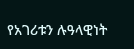የአገሪቱን ሉዓላዊነት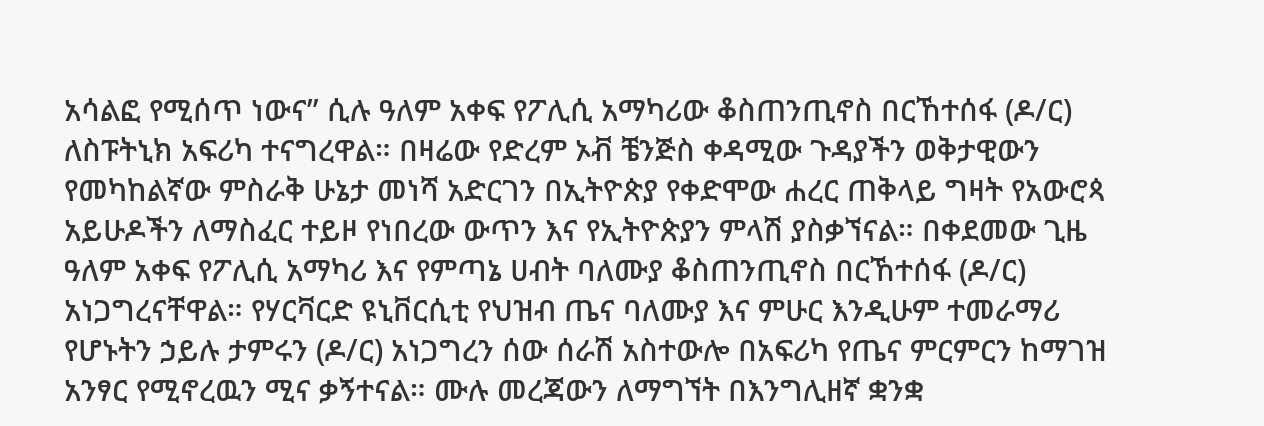አሳልፎ የሚሰጥ ነውና” ሲሉ ዓለም አቀፍ የፖሊሲ አማካሪው ቆስጠንጢኖስ በርኸተሰፋ (ዶ/ር) ለስፑትኒክ አፍሪካ ተናግረዋል። በዛሬው የድረም ኦቭ ቼንጅስ ቀዳሚው ጉዳያችን ወቅታዊውን የመካከልኛው ምስራቅ ሁኔታ መነሻ አድርገን በኢትዮጵያ የቀድሞው ሐረር ጠቅላይ ግዛት የአውሮጳ አይሁዶችን ለማስፈር ተይዞ የነበረው ውጥን እና የኢትዮጵያን ምላሽ ያስቃኘናል። በቀደመው ጊዜ ዓለም አቀፍ የፖሊሲ አማካሪ እና የምጣኔ ሀብት ባለሙያ ቆስጠንጢኖስ በርኸተሰፋ (ዶ/ር) አነጋግረናቸዋል። የሃርቫርድ ዩኒቨርሲቲ የህዝብ ጤና ባለሙያ እና ምሁር እንዲሁም ተመራማሪ የሆኑትን ኃይሉ ታምሩን (ዶ/ር) አነጋግረን ሰው ሰራሽ አስተውሎ በአፍሪካ የጤና ምርምርን ከማገዝ አንፃር የሚኖረዉን ሚና ቃኝተናል። ሙሉ መረጃውን ለማግኘት በእንግሊዘኛ ቋንቋ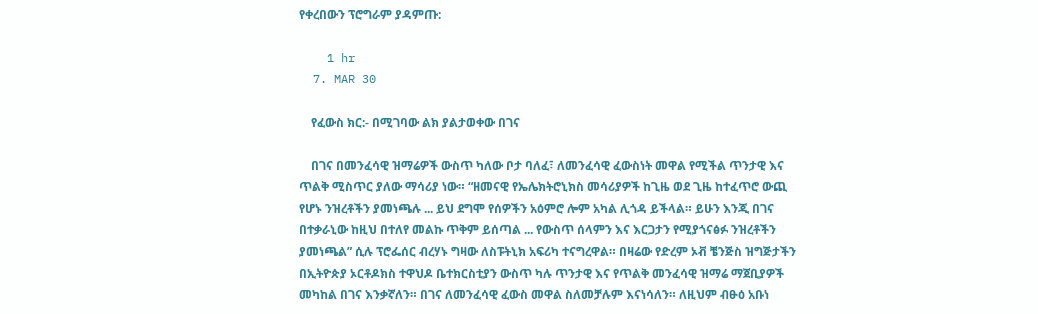የቀረበውን ፕሮግራም ያዳምጡ:

    1 hr
  7. MAR 30

    የፈውስ ክር:- በሚገባው ልክ ያልታወቀው በገና

    በገና በመንፈሳዊ ዝማሬዎች ውስጥ ካለው ቦታ ባለፈ፣ ለመንፈሳዊ ፈውስነት መዋል የሚችል ጥንታዊ እና ጥልቅ ሚስጥር ያለው ማሳሪያ ነው። “ዘመናዊ የኤሌክትሮኒክስ መሳሪያዎች ከጊዜ ወደ ጊዜ ከተፈጥሮ ውጪ የሆኑ ንዝረቶችን ያመነጫሉ ... ይህ ደግሞ የሰዎችን አዕምሮ ሎም አካል ሊጎዳ ይችላል። ይሁን እንጂ በገና በተቃራኒው ከዚህ በተለየ መልኩ ጥቅም ይሰጣል ... የውስጥ ሰላምን እና እርጋታን የሚያጎናፅፉ ንዝረቶችን ያመነጫል” ሲሉ ፕሮፌሰር ብረሃኑ ግዛው ለስፑትኒክ አፍሪካ ተናግረዋል። በዛሬው የድረም ኦቭ ቼንጅስ ዝግጅታችን በኢትዮጵያ ኦርቶዶክስ ተዋህዶ ቤተክርስቲያን ውስጥ ካሉ ጥንታዊ እና የጥልቅ መንፈሳዊ ዝማሬ ማጀቢያዎች መካከል በገና እንቃኛለን። በገና ለመንፈሳዊ ፈውስ መዋል ስለመቻሉም እናነሳለን። ለዚህም ብፁዕ አቡነ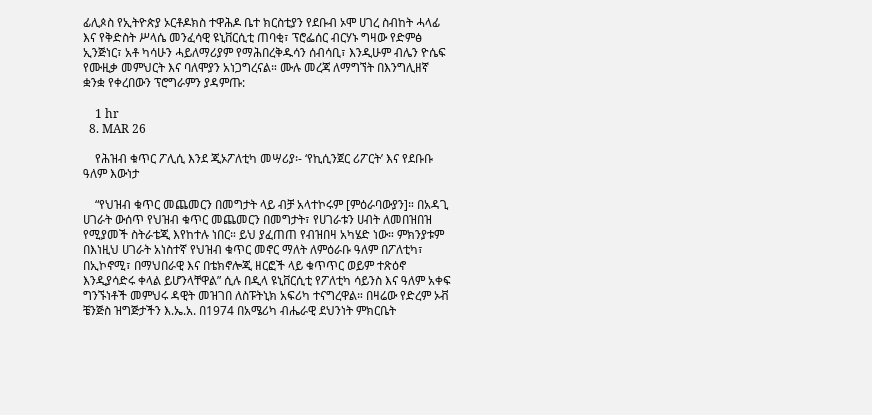ፊሊጶስ የኢትዮጵያ ኦርቶዶክስ ተዋሕዶ ቤተ ክርስቲያን የደቡብ ኦሞ ሀገረ ስብከት ሓላፊ እና የቅድስት ሥላሴ መንፈሳዊ ዩኒቨርሲቲ ጠባቂ፣ ፕሮፌሰር ብርሃኑ ግዛው የድምፅ ኢንጅነር፣ አቶ ካሳሁን ሓይለማሪያም የማሕበረቅዱሳን ሰብሳቢ፣ እንዲሁም ብሌን ዮሴፍ የሙዚቃ መምህርት እና ባለሞያን አነጋግረናል። ሙሉ መረጃ ለማግኘት በእንግሊዘኛ ቋንቋ የቀረበውን ፕሮግራምን ያዳምጡ:

    1 hr
  8. MAR 26

    የሕዝብ ቁጥር ፖሊሲ እንደ ጂኦፖለቲካ መሣሪያ፡- ‘የኪሲንጀር ሪፖርት’ እና የደቡቡ ዓለም እውነታ

    “የህዝብ ቁጥር መጨመርን በመግታት ላይ ብቻ አላተኮሩም [ምዕራባውያን]። በአዳጊ ሀገራት ውሰጥ የህዝብ ቁጥር መጨመርን በመግታት፣ የሀገራቱን ሀብት ለመበዝበዝ የሚያመች ስትራቴጂ እየከተሉ ነበር። ይህ ያፈጠጠ የብዝበዛ አካሄድ ነው። ምክንያቱም በእነዚህ ሀገራት አነስተኛ የህዝብ ቁጥር መኖር ማለት ለምዕራቡ ዓለም በፖለቲካ፣ በኢኮኖሚ፣ በማህበራዊ እና በቴክኖሎጂ ዘርፎች ላይ ቁጥጥር ወይም ተጽዕኖ እንዲያሳድሩ ቀላል ይሆንላቸዋል” ሲሉ በዲላ ዩኒቨርሲቲ የፖለቲካ ሳይንስ እና ዓለም አቀፍ ግንኙነቶች መምህሩ ዳዊት መዝገበ ለስፑትኒክ አፍሪካ ተናግረዋል። በዛሬው የድረም ኦቭ ቼንጅስ ዝግጅታችን እ.ኤ.አ. በ1974 በአሜሪካ ብሔራዊ ደህንነት ምክርቤት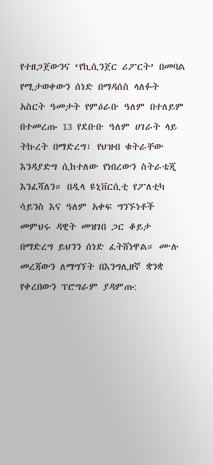የተዘጋጀውንና ‘የኪሲንጀር ሪፖርት’ በመባል የሚታወቀውን ሰነድ በማዳሰስ ላለፉት አስርት ዓመታት የምዕራቡ ዓለም በተለይም በተመረጡ 13 የደቡቡ ዓለም ሀገራት ላይ ትኩረት በማድረግ፣ የህዝብ ቁትራቸው እንዳያድግ ሲከተለው የነበረውን ስትራቴጂ እንፈሻለን። በዲላ ዩኒቨርሲቲ የፖለቲካ ሳይንስ እና ዓለም አቀፍ ግንኙነቶች መምህሩ ዳዊት መዝገበ ጋር ቆይታ በማድረግ ይህንን ሰነድ ፈትሸነዋል። ሙሉ መረጃውን ለማግኘት በእንግሊዘኛ ቋንቋ የቀረበውን ፕሮግራም ያዳምጡ: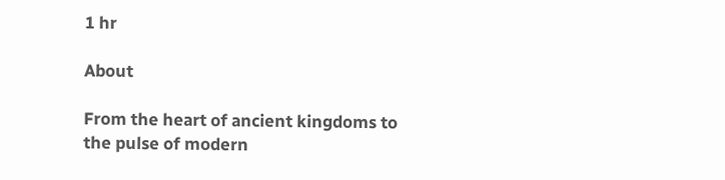1 hr

About

From the heart of ancient kingdoms to the pulse of modern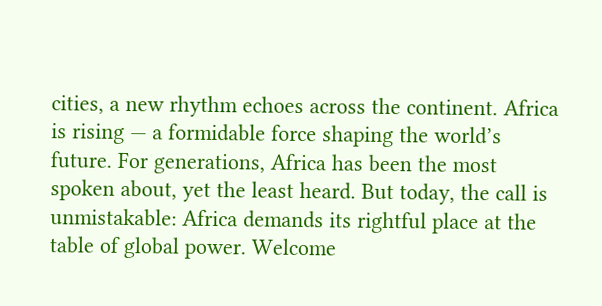cities, a new rhythm echoes across the continent. Africa is rising — a formidable force shaping the world’s future. For generations, Africa has been the most spoken about, yet the least heard. But today, the call is unmistakable: Africa demands its rightful place at the table of global power. Welcome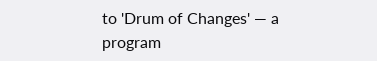to 'Drum of Changes' — a program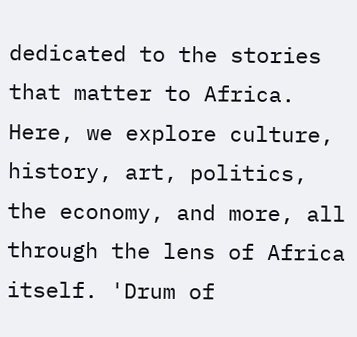dedicated to the stories that matter to Africa. Here, we explore culture, history, art, politics, the economy, and more, all through the lens of Africa itself. 'Drum of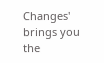Changes' brings you the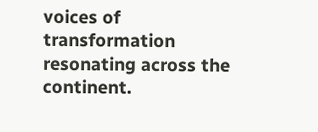voices of transformation resonating across the continent.